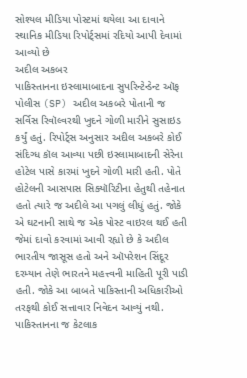સોશ્યલ મીડિયા પોસ્ટમાં થયેલા આ દાવાને સ્થાનિક મીડિયા રિપોર્ટ્સમાં રદિયો આપી દેવામાં આવ્યો છે
અદીલ અકબર
પાકિસ્તાનના ઇસ્લામાબાદના સુપરિન્ટેન્ડેન્ટ ઑફ પોલીસ (SP) અદીલ અકબરે પોતાની જ સર્વિસ રિવૉલ્વરથી ખુદને ગોળી મારીને સુસાઇડ કર્યું હતું. રિપોર્ટ્સ અનુસાર અદીલ અકબરે કોઈ સંદિગ્ધ કૉલ આવ્યા પછી ઇસ્લામાબાદની સેરેના હોટેલ પાસે કારમાં ખુદને ગોળી મારી હતી. પોતે હોટેલની આસપાસ સિક્યૉરિટીના હેતુથી તહેનાત હતો ત્યારે જ અદીલે આ પગલું લીધું હતું. જોકે એ ઘટનાની સાથે જ એક પોસ્ટ વાઇરલ થઈ હતી જેમાં દાવો કરવામાં આવી રહ્યો છે કે અદીલ ભારતીય જાસૂસ હતો અને ઑપરેશન સિંદૂર દરમ્યાન તેણે ભારતને મહત્ત્વની માહિતી પૂરી પાડી હતી. જોકે આ બાબતે પાકિસ્તાની અધિકારીઓ તરફથી કોઈ સત્તાવાર નિવેદન આવ્યું નથી. પાકિસ્તાનના જ કેટલાક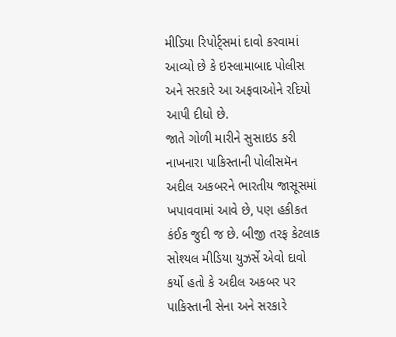મીડિયા રિપોર્ટ્સમાં દાવો કરવામાં આવ્યો છે કે ઇસ્લામાબાદ પોલીસ અને સરકારે આ અફવાઓને રદિયો આપી દીધો છે.
જાતે ગોળી મારીને સુસાઇડ કરી નાખનારા પાકિસ્તાની પોલીસમૅન અદીલ અકબરને ભારતીય જાસૂસમાં ખપાવવામાં આવે છે, પણ હકીકત કંઈક જુદી જ છે. બીજી તરફ કેટલાક સોશ્યલ મીડિયા યુઝર્સે એવો દાવો કર્યો હતો કે અદીલ અકબર પર પાકિસ્તાની સેના અને સરકારે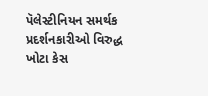પૅલેસ્ટીનિયન સમર્થક પ્રદર્શનકારીઓ વિરુદ્ધ ખોટા કેસ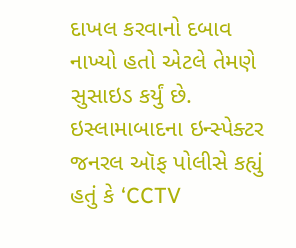દાખલ કરવાનો દબાવ નાખ્યો હતો એટલે તેમણે સુસાઇડ કર્યું છે. ઇસ્લામાબાદના ઇન્સ્પેક્ટર જનરલ ઑફ પોલીસે કહ્યું હતું કે ‘CCTV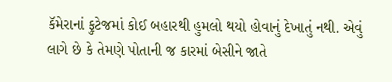કૅમેરાનાં ફુટેજમાં કોઈ બહારથી હુમલો થયો હોવાનું દેખાતું નથી. એવું લાગે છે કે તેમણે પોતાની જ કારમાં બેસીને જાતે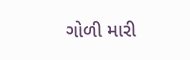ગોળી મારી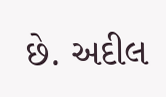છે. અદીલ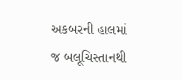અકબરની હાલમાં જ બલૂચિસ્તાનથી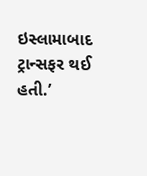ઇસ્લામાબાદ ટ્રાન્સફર થઈ હતી.’